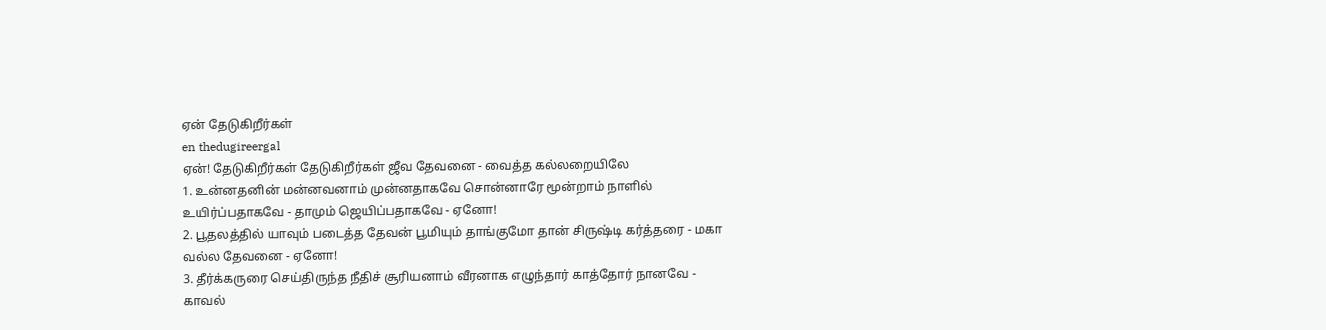ஏன் தேடுகிறீர்கள்
en thedugireergal
ஏன்! தேடுகிறீர்கள் தேடுகிறீர்கள் ஜீவ தேவனை - வைத்த கல்லறையிலே
1. உன்னதனின் மன்னவனாம் முன்னதாகவே சொன்னாரே மூன்றாம் நாளில் உயிர்ப்பதாகவே - தாமும் ஜெயிப்பதாகவே - ஏனோ!
2. பூதலத்தில் யாவும் படைத்த தேவன் பூமியும் தாங்குமோ தான் சிருஷ்டி கர்த்தரை - மகா வல்ல தேவனை - ஏனோ!
3. தீர்க்கருரை செய்திருந்த நீதிச் சூரியனாம் வீரனாக எழுந்தார் காத்தோர் நானவே - காவல்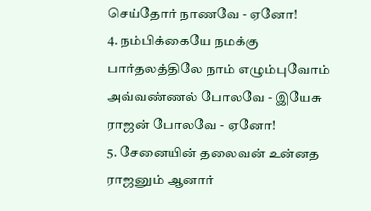செய்தோர் நாணவே - ஏனோ!
4. நம்பிக்கையே நமக்கு பார்தலத்திலே நாம் எழும்புவோம் அவ்வண்ணல் போலவே - இயேசு ராஜன் போலவே - ஏனோ!
5. சேனையின் தலைவன் உன்னத ராஜனும் ஆனார்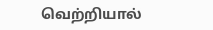வெற்றியால்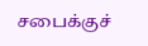சபைக்குச்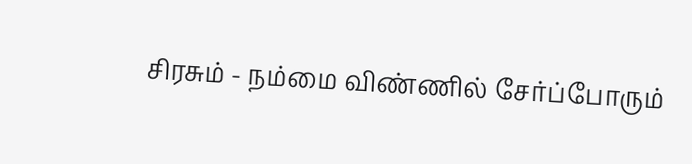சிரசும் - நம்மை விண்ணில் சேர்ப்போரும்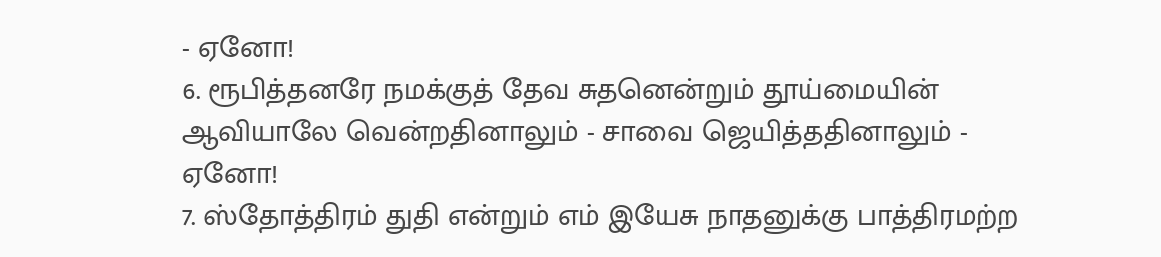- ஏனோ!
6. ரூபித்தனரே நமக்குத் தேவ சுதனென்றும் தூய்மையின் ஆவியாலே வென்றதினாலும் - சாவை ஜெயித்ததினாலும் - ஏனோ!
7. ஸ்தோத்திரம் துதி என்றும் எம் இயேசு நாதனுக்கு பாத்திரமற்ற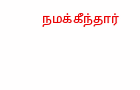நமக்கீந்தார்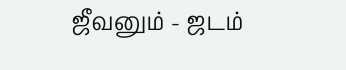ஜீவனும் - ஜடம்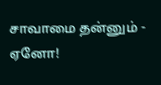சாவாமை தன்னும் - ஏனோ!